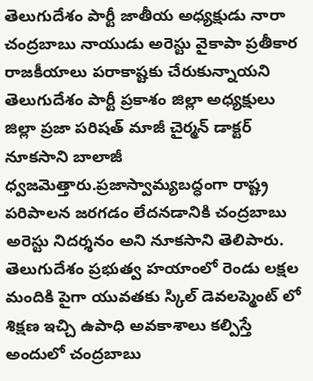తెలుగుదేశం పార్టీ జాతీయ అధ్యక్షుడు నారా చంద్రబాబు నాయుడు అరెస్టు వైకాపా ప్రతీకార రాజకీయాలు పరాకాష్టకు చేరుకున్నాయని తెలుగుదేశం పార్టీ ప్రకాశం జిల్లా అధ్యక్షులు జిల్లా ప్రజా పరిషత్ మాజీ చైర్మన్ డాక్టర్ నూకసాని బాలాజీ ధ్వజమెత్తారు.ప్రజాస్వామ్యబద్ధంగా రాష్ట్ర పరిపాలన జరగడం లేదనడానికి చంద్రబాబు అరెస్టు నిదర్శనం అని నూకసాని తెలిపారు. తెలుగుదేశం ప్రభుత్వ హయాంలో రెండు లక్షల మందికి పైగా యువతకు స్కిల్ డెవలప్మెంట్ లో శిక్షణ ఇచ్చి ఉపాధి అవకాశాలు కల్పిస్తే అందులో చంద్రబాబు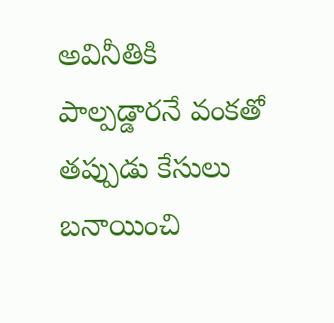అవినీతికి పాల్పడ్డారనే వంకతో తప్పుడు కేసులు బనాయించి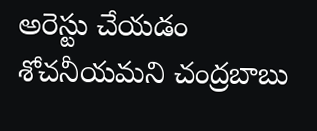అరెస్టు చేయడం శోచనీయమని చంద్రబాబు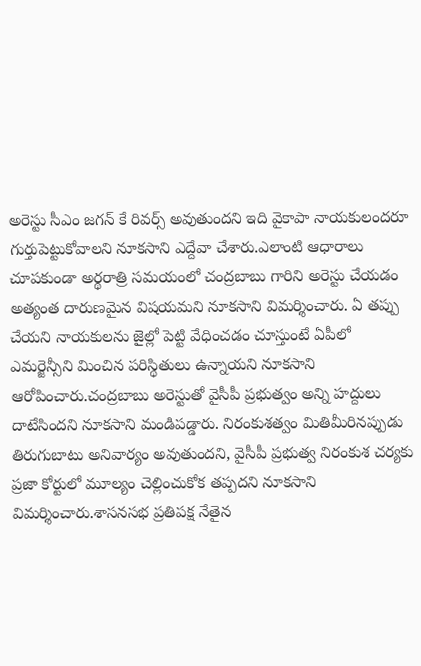అరెస్టు సీఎం జగన్ కే రివర్స్ అవుతుందని ఇది వైకాపా నాయకులందరూ గుర్తుపెట్టుకోవాలని నూకసాని ఎద్దేవా చేశారు.ఎలాంటి ఆధారాలు చూపకుండా అర్థరాత్రి సమయంలో చంద్రబాబు గారిని అరెస్టు చేయడం అత్యంత దారుణమైన విషయమని నూకసాని విమర్శించారు. ఏ తప్పు చేయని నాయకులను జైల్లో పెట్టి వేధించడం చూస్తుంటే ఏపీలో ఎమర్జెన్సీని మించిన పరిస్థితులు ఉన్నాయని నూకసాని ఆరోపించారు.చంద్రబాబు అరెస్టుతో వైసీపీ ప్రభుత్వం అన్ని హద్దులు దాటేసిందని నూకసాని మండిపడ్డారు. నిరంకుశత్వం మితిమీరినప్పుడు తిరుగుబాటు అనివార్యం అవుతుందని, వైసీపీ ప్రభుత్వ నిరంకుశ చర్యకు ప్రజా కోర్టులో మూల్యం చెల్లించుకోక తప్పదని నూకసాని విమర్శించారు.శాసనసభ ప్రతిపక్ష నేతైన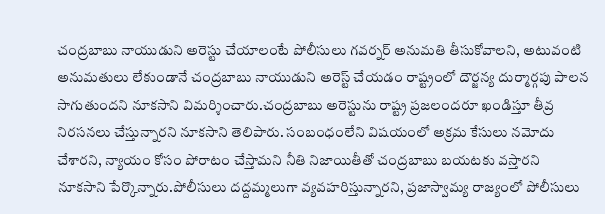చంద్రబాబు నాయుడుని అరెస్టు చేయాలంటే పోలీసులు గవర్నర్ అనుమతి తీసుకోవాలని, అటువంటి అనుమతులు లేకుండానే చంద్రబాబు నాయుడుని అరెస్ట్ చేయడం రాష్ట్రంలో దౌర్జన్య దుర్మార్గపు పాలన సాగుతుందని నూకసాని విమర్శించారు.చంద్రబాబు అరెస్టును రాష్ట్ర ప్రజలందరూ ఖండిస్తూ తీవ్ర నిరసనలు చేస్తున్నారని నూకసాని తెలిపారు. సంబంధంలేని విషయంలో అక్రమ కేసులు నమోదు చేశారని, న్యాయం కోసం పోరాటం చేస్తామని నీతి నిజాయితీతో చంద్రబాబు బయటకు వస్తారని నూకసాని పేర్కొన్నారు.పోలీసులు దద్దమ్మలుగా వ్యవహరిస్తున్నారని, ప్రజాస్వామ్య రాజ్యంలో పోలీసులు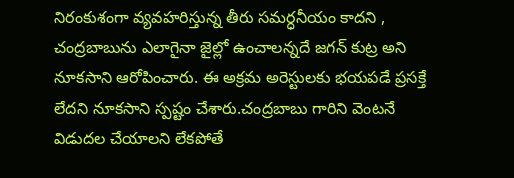నిరంకుశంగా వ్యవహరిస్తున్న తీరు సమర్ధనీయం కాదని , చంద్రబాబును ఎలాగైనా జైల్లో ఉంచాలన్నదే జగన్ కుట్ర అని నూకసాని ఆరోపించారు. ఈ అక్రమ అరెస్టులకు భయపడే ప్రసక్తే లేదని నూకసాని స్పష్టం చేశారు.చంద్రబాబు గారిని వెంటనే విడుదల చేయాలని లేకపోతే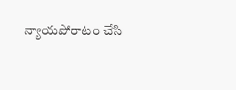న్యాయపోరాటం చేసి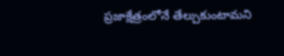ప్రజాక్షేత్రంలోనే తేల్చుకుంటామని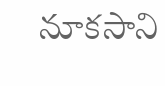నూకసాని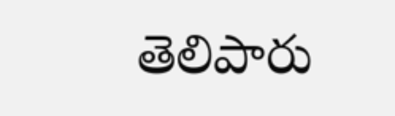తెలిపారు